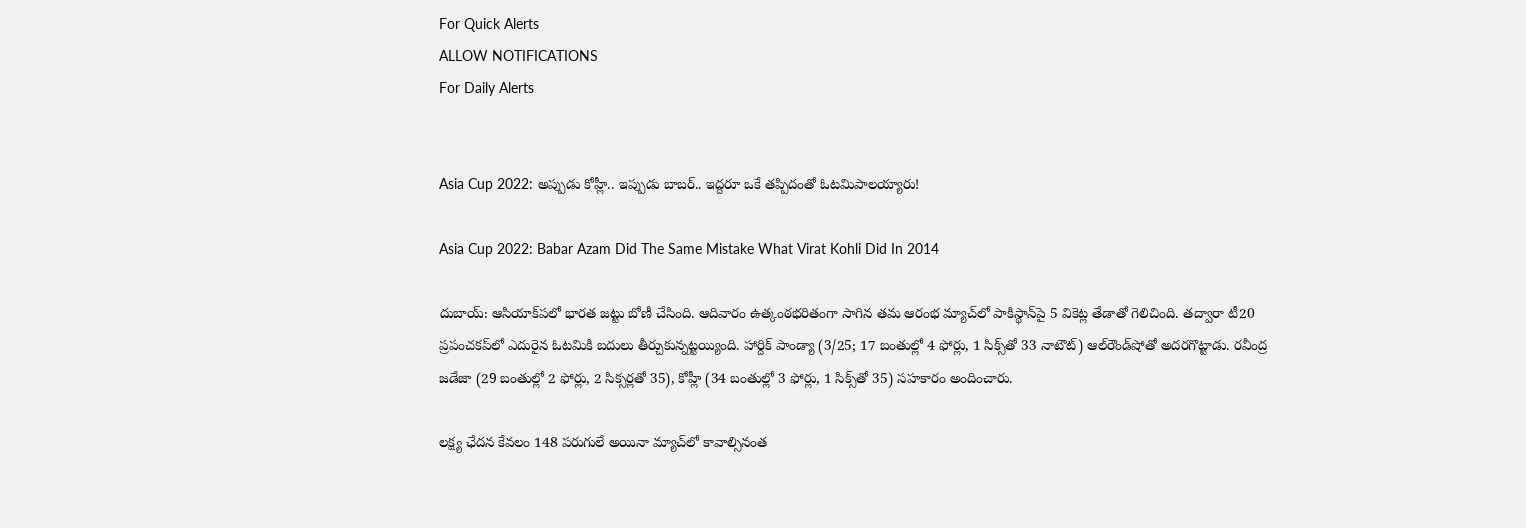For Quick Alerts
ALLOW NOTIFICATIONS
For Daily Alerts


Asia Cup 2022: అప్పుడు కోహ్లీ.. ఇప్పుడు బాబర్.. ఇద్దరూ ఒకే తప్పిదంతో ఓటమిపాలయ్యారు!

Asia Cup 2022: Babar Azam Did The Same Mistake What Virat Kohli Did In 2014

దుబాయ్‌: ఆసియాక్‌పలో భారత జట్టు బోణీ చేసింది. ఆదివారం ఉత్కంఠభరితంగా సాగిన తమ ఆరంభ మ్యాచ్‌లో పాకిస్థాన్‌పై 5 వికెట్ల తేడాతో గెలిచింది. తద్వారా టీ20 ప్రపంచకప్‌లో ఎదురైన ఓటమికి బదులు తీర్చుకున్నట్టయ్యింది. హార్దిక్‌ పాండ్యా (3/25; 17 బంతుల్లో 4 ఫోర్లు, 1 సిక్స్‌తో 33 నాటౌట్‌) ఆల్‌రౌండ్‌షోతో అదరగొట్టాడు. రవీంద్ర జడేజా (29 బంతుల్లో 2 ఫోర్లు, 2 సిక్సర్లతో 35), కోహ్లీ (34 బంతుల్లో 3 ఫోర్లు, 1 సిక్స్‌తో 35) సహకారం అందించారు.

లక్ష్య ఛేదన కేవలం 148 పరుగులే అయినా మ్యాచ్‌లో కావాల్సినంత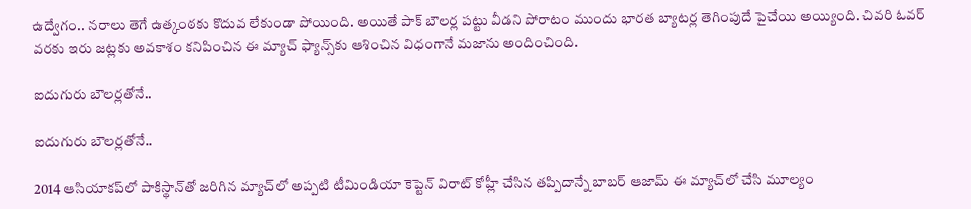ఉద్వేగం.. నరాలు తెగే ఉత్కంఠకు కొదువ లేకుండా పోయింది. అయితే పాక్‌ బౌలర్ల పట్టు వీడని పోరాటం ముందు భారత బ్యాటర్ల తెగింపుదే పైచేయి అయ్యింది. చివరి ఓవర్‌ వరకు ఇరు జట్లకు అవకాశం కనిపించిన ఈ మ్యాచ్‌ ఫ్యాన్స్‌కు ఆశించిన విధంగానే మజాను అందించింది.

ఐదుగురు బౌలర్లతోనే..

ఐదుగురు బౌలర్లతోనే..

2014 ఆసియాకప్‌లో పాకిస్థాన్‌తో జరిగిన మ్యాచ్‌లో అప్పటి టీమిండియా కెప్టెన్ విరాట్ కోహ్లీ చేసిన తప్పిదాన్నే బాబర్ ఆజామ్ ఈ మ్యాచ్‌లో చేసి మూల్యం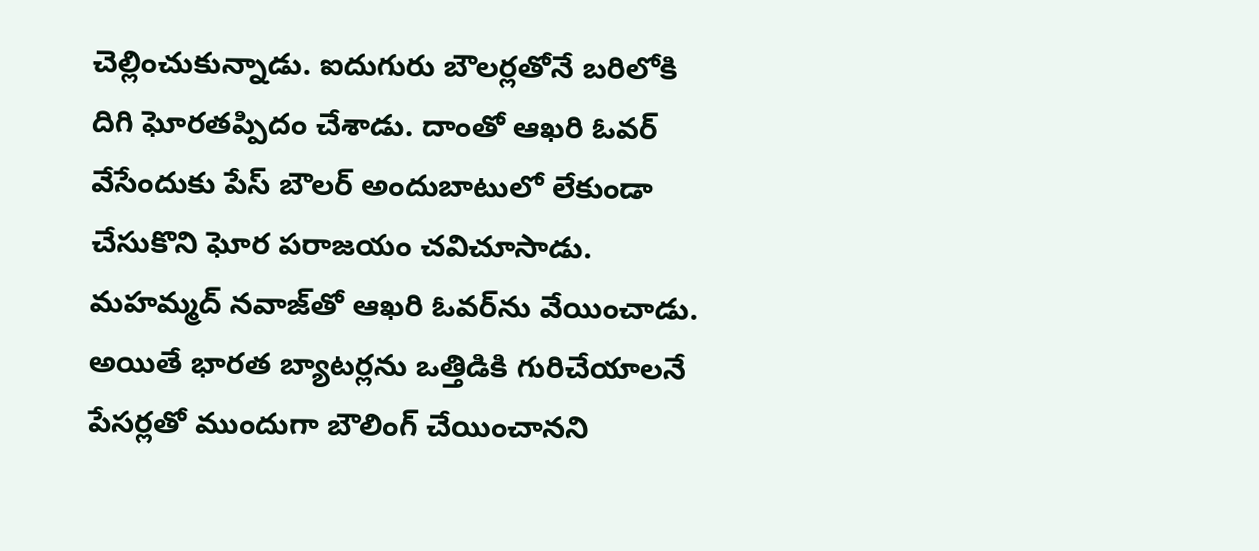చెల్లించుకున్నాడు. ఐదుగురు బౌలర్లతోనే బరిలోకి దిగి ఘోరతప్పిదం చేశాడు. దాంతో ఆఖరి ఓవర్ వేసేందుకు పేస్ బౌలర్ అందుబాటులో లేకుండా చేసుకొని ఘోర పరాజయం చవిచూసాడు. మహమ్మద్ నవాజ్‌తో ఆఖరి ఓవర్‌ను వేయించాడు. అయితే భారత బ్యాటర్లను ఒత్తిడికి గురిచేయాలనే పేసర్లతో ముందుగా బౌలింగ్ చేయించానని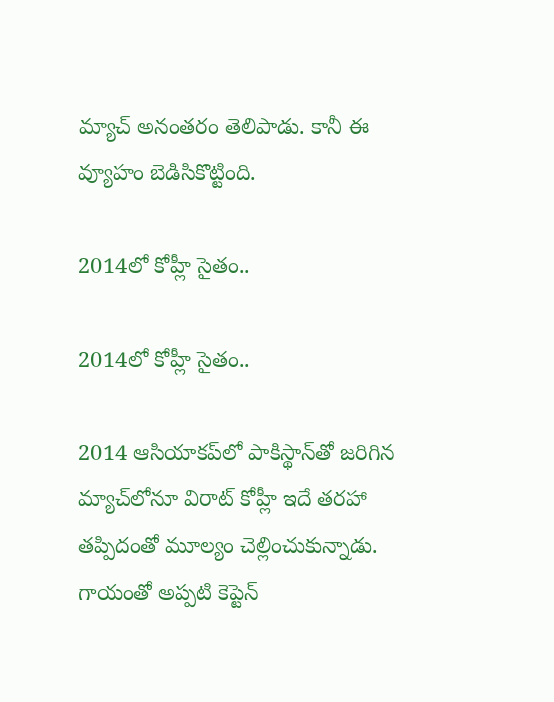మ్యాచ్ అనంతరం తెలిపాడు. కానీ ఈ వ్యూహం బెడిసికొట్టింది.

2014లో కోహ్లీ సైతం..

2014లో కోహ్లీ సైతం..

2014 ఆసియాకప్‌లో పాకిస్థాన్‌తో జరిగిన మ్యాచ్‌లోనూ విరాట్ కోహ్లీ ఇదే తరహా తప్పిదంతో మూల్యం చెల్లించుకున్నాడు. గాయంతో అప్పటి కెప్టెన్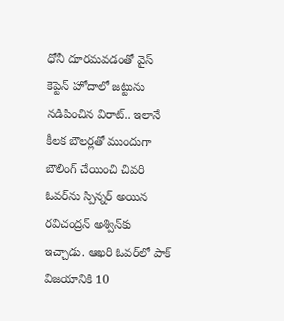ధోనీ దూరమవడంతో వైస్ కెప్టెన్ హోదాలో జట్టును నడిపించిన విరాట్.. ఇలానే కీలక బౌలర్లతో ముందుగా బౌలింగ్ చేయించి చివరి ఓవర్‌ను స్పిన్నర్ అయిన రవిచంద్రన్ అశ్విన్‌కు ఇచ్చాడు. ఆఖరి ఓవర్‌లో పాక్ విజయానికి 10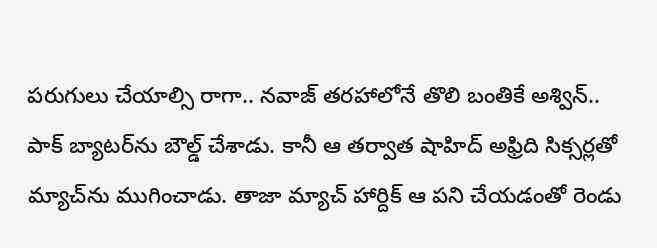పరుగులు చేయాల్సి రాగా.. నవాజ్ తరహాలోనే తొలి బంతికే అశ్విన్.. పాక్ బ్యాటర్‌ను బౌల్డ్ చేశాడు. కానీ ఆ తర్వాత షాహిద్ అఫ్రిది సిక్సర్లతో మ్యాచ్‌ను ముగించాడు. తాజా మ్యాచ్ హార్దిక్ ఆ పని చేయడంతో రెండు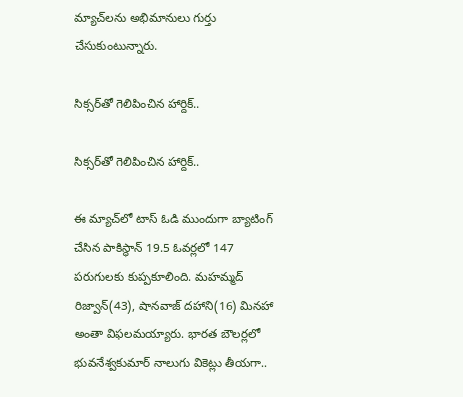మ్యాచ్‌లను అభిమానులు గుర్తు చేసుకుంటున్నారు.

సిక్సర్‌తో గెలిపించిన హార్దిక్..

సిక్సర్‌తో గెలిపించిన హార్దిక్..

ఈ మ్యాచ్‌లో టాస్ ఓడి ముందుగా బ్యాటింగ్ చేసిన పాకిస్థాన్ 19.5 ఓవర్లలో 147 పరుగులకు కుప్పకూలింది. మహమ్మద్ రిజ్వాన్(43), షానవాజ్ దహాని(16) మినహా అంతా విఫలమయ్యారు. భారత బౌలర్లలో భువనేశ్వకుమార్ నాలుగు వికెట్లు తీయగా..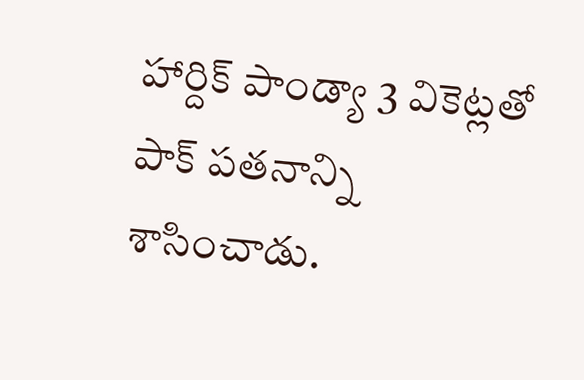హార్దిక్ పాండ్యా 3 వికెట్లతో పాక్ పతనాన్ని శాసించాడు.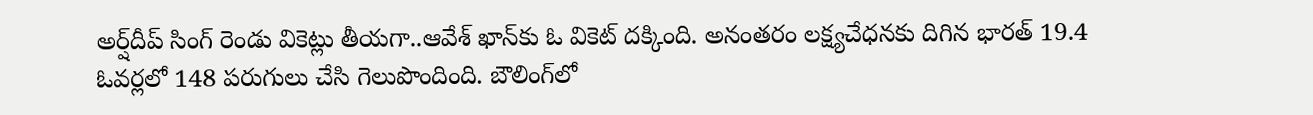అర్ష్‌దీప్ సింగ్ రెండు వికెట్లు తీయగా..ఆవేశ్ ఖాన్‌కు ఓ వికెట్ దక్కింది. అనంతరం లక్ష్యచేధనకు దిగిన భారత్ 19.4 ఓవర్లలో 148 పరుగులు చేసి గెలుపొందింది. బౌలింగ్‌లో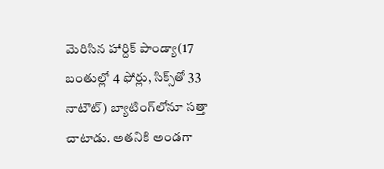మెరిసిన హార్దిక్ పాండ్యా(17 బంతుల్లో 4 ఫోర్లు, సిక్స్‌తో 33 నాటౌట్) బ్యాటింగ్‌లోనూ సత్తా చాటాడు. అతనికి అండగా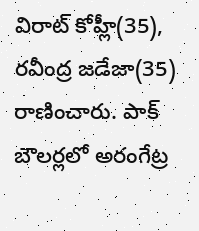విరాట్ కోహ్లీ(35), రవీంద్ర జడేజా(35) రాణించారు. పాక్ బౌలర్లలో అరంగేట్ర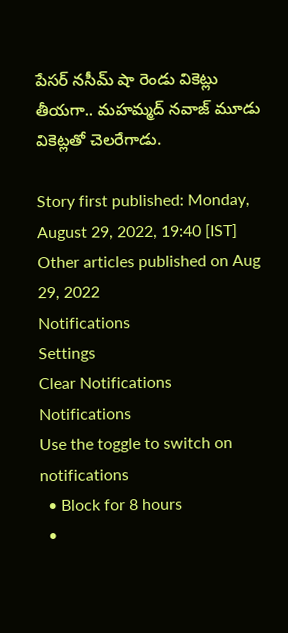పేసర్ నసీమ్ షా రెండు వికెట్లు తీయగా.. మహమ్మద్ నవాజ్ మూడు వికెట్లతో చెలరేగాడు.

Story first published: Monday, August 29, 2022, 19:40 [IST]
Other articles published on Aug 29, 2022
Notifications
Settings
Clear Notifications
Notifications
Use the toggle to switch on notifications
  • Block for 8 hours
  •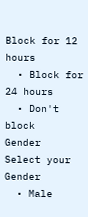Block for 12 hours
  • Block for 24 hours
  • Don't block
Gender
Select your Gender
  • Male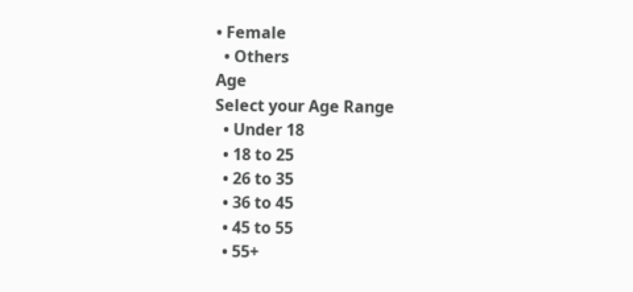• Female
  • Others
Age
Select your Age Range
  • Under 18
  • 18 to 25
  • 26 to 35
  • 36 to 45
  • 45 to 55
  • 55+